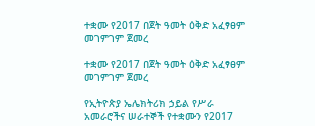ተቋሙ የ2017 በጀት ዓመት ዕቅድ አፈፃፀም መገምገም ጀመረ

ተቋሙ የ2017 በጀት ዓመት ዕቅድ አፈፃፀም መገምገም ጀመረ

የኢትዮጵያ ኤሌክትሪክ ኃይል የሥራ አመራሮችና ሠራተኞች የተቋሙን የ2017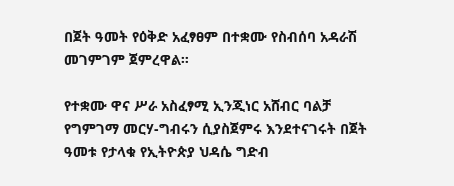በጀት ዓመት የዕቅድ አፈፃፀም በተቋሙ የስብሰባ አዳራሽ መገምገም ጀምረዋል።

የተቋሙ ዋና ሥራ አስፈፃሚ ኢንጂነር አሸብር ባልቻ የግምገማ መርሃ-ግብሩን ሲያስጀምሩ እንደተናገሩት በጀት ዓመቱ የታላቁ የኢትዮጵያ ህዳሴ ግድብ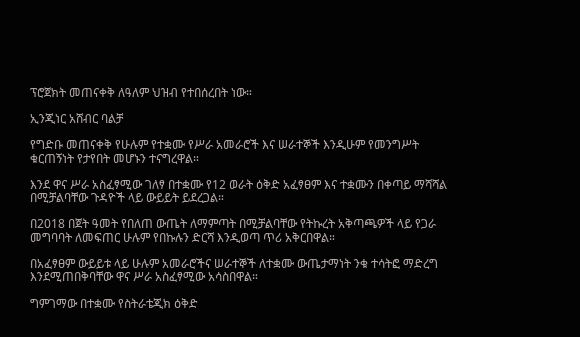ፕሮጀክት መጠናቀቅ ለዓለም ህዝብ የተበሰረበት ነው።

ኢንጂነር አሸብር ባልቻ

የግድቡ መጠናቀቅ የሁሉም የተቋሙ የሥራ አመራሮች እና ሠራተኞች እንዲሁም የመንግሥት ቁርጠኝነት የታየበት መሆኑን ተናግረዋል።

እንደ ዋና ሥራ አስፈፃሚው ገለፃ በተቋሙ የ12 ወራት ዕቅድ አፈፃፀም እና ተቋሙን በቀጣይ ማሻሻል በሚቻልባቸው ጉዳዮች ላይ ውይይት ይደረጋል።

በ2018 በጀት ዓመት የበለጠ ውጤት ለማምጣት በሚቻልባቸው የትኩረት አቅጣጫዎች ላይ የጋራ መግባባት ለመፍጠር ሁሉም የበኩሉን ድርሻ እንዲወጣ ጥሪ አቅርበዋል።

በአፈፃፀም ውይይቱ ላይ ሁሉም አመራሮችና ሠራተኞች ለተቋሙ ውጤታማነት ንቁ ተሳትፎ ማድረግ እንደሚጠበቅባቸው ዋና ሥራ አስፈፃሚው አሳስበዋል።

ግምገማው በተቋሙ የስትራቴጂክ ዕቅድ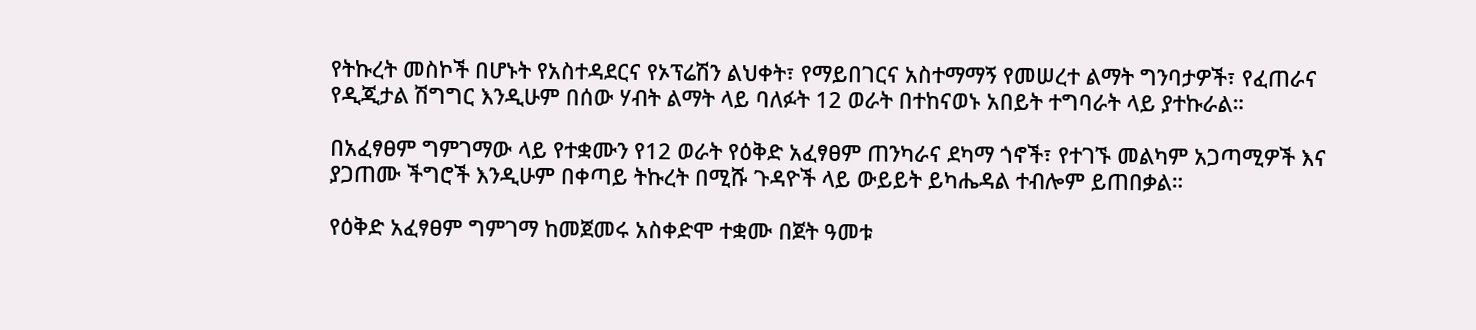የትኩረት መስኮች በሆኑት የአስተዳደርና የኦፕሬሽን ልህቀት፣ የማይበገርና አስተማማኝ የመሠረተ ልማት ግንባታዎች፣ የፈጠራና የዲጂታል ሽግግር እንዲሁም በሰው ሃብት ልማት ላይ ባለፉት 12 ወራት በተከናወኑ አበይት ተግባራት ላይ ያተኩራል።

በአፈፃፀም ግምገማው ላይ የተቋሙን የ12 ወራት የዕቅድ አፈፃፀም ጠንካራና ደካማ ጎኖች፣ የተገኙ መልካም አጋጣሚዎች እና ያጋጠሙ ችግሮች እንዲሁም በቀጣይ ትኩረት በሚሹ ጉዳዮች ላይ ውይይት ይካሔዳል ተብሎም ይጠበቃል።

የዕቅድ አፈፃፀም ግምገማ ከመጀመሩ አስቀድሞ ተቋሙ በጀት ዓመቱ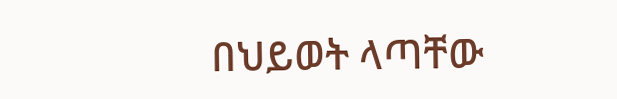በህይወት ላጣቸው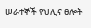ሠራተኞች የህሊና ፀሎት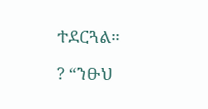ተደርጓል።

? “ንፁህ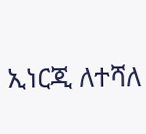ኢነርጂ ለተሻለ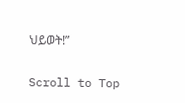ህይወት!”

Scroll to Top